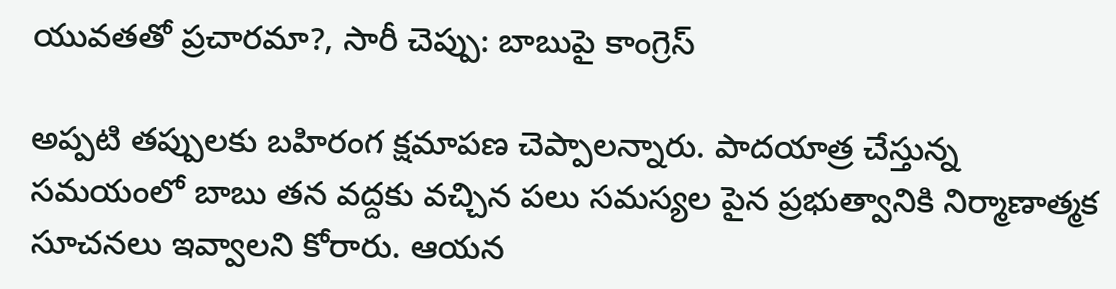యువతతో ప్రచారమా?, సారీ చెప్పు: బాబుపై కాంగ్రెస్

అప్పటి తప్పులకు బహిరంగ క్షమాపణ చెప్పాలన్నారు. పాదయాత్ర చేస్తున్న సమయంలో బాబు తన వద్దకు వచ్చిన పలు సమస్యల పైన ప్రభుత్వానికి నిర్మాణాత్మక సూచనలు ఇవ్వాలని కోరారు. ఆయన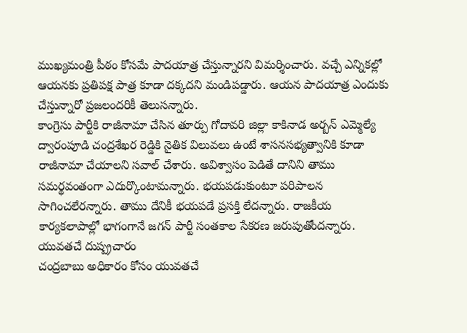ముఖ్యమంత్రి పీఠం కోసమే పాదయాత్ర చేస్తున్నారని విమర్శించారు. వచ్చే ఎన్నికల్లో ఆయనకు ప్రతిపక్ష పాత్ర కూడా దక్కదని మండిపడ్డారు. ఆయన పాదయాత్ర ఎందుకు చేస్తున్నారో ప్రజలందరికీ తెలుసన్నారు.
కాంగ్రెసు పార్టీకి రాజీనామా చేసిన తూర్పు గోదావరి జిల్లా కాకినాడ అర్బన్ ఎమ్మెల్యే ద్వారంపూడి చంద్రశేఖర రెడ్డికి నైతిక విలువలు ఉంటే శాసనసభ్యత్వానికి కూడా రాజీనామా చేయాలని సవాల్ చేశారు. అవిశ్వాసం పెడితే దానిని తాము సమర్థవంతంగా ఎదుర్కొంటామన్నారు. భయపడుకుంటూ పరిపాలన సాగించలేరన్నారు. తాము దేనికీ భయపడే ప్రసక్తి లేదన్నారు. రాజకీయ కార్యకలాపాల్లో భాగంగానే జగన్ పార్టీ సంతకాల సేకరణ జరుపుతోందన్నారు.
యువతచే దుష్ప్రచారం
చంద్రబాబు అధికారం కోసం యువతచే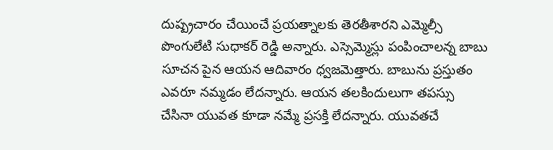దుష్ప్రచారం చేయించే ప్రయత్నాలకు తెరతీశారని ఎమ్మెల్సీ పొంగులేటి సుధాకర్ రెడ్డి అన్నారు. ఎస్సెమ్మెస్లు పంపించాలన్న బాబు సూచన పైన ఆయన ఆదివారం ధ్వజమెత్తారు. బాబును ప్రస్తుతం ఎవరూ నమ్మడం లేదన్నారు. ఆయన తలకిందులుగా తపస్సు చేసినా యువత కూడా నమ్మే ప్రసక్తి లేదన్నారు. యువతచే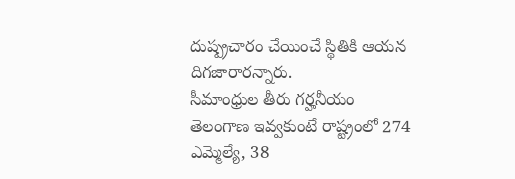దుష్ప్రచారం చేయించే స్థితికి ఆయన దిగజారారన్నారు.
సీమాంధ్రుల తీరు గర్హనీయం
తెలంగాణ ఇవ్వకుంటే రాష్ట్రంలో 274 ఎమ్మెల్యే, 38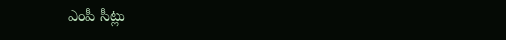ఎంపీ సీట్లు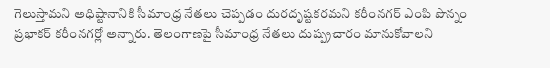గెలుస్తామని అధిష్టానానికి సీమాంధ్ర నేతలు చెప్పడం దురదృష్టకరమని కరీంనగర్ ఎంపి పొన్నం ప్రభాకర్ కరీంనగర్లో అన్నారు. తెలంగాణపై సీమాంధ్ర నేతలు దుష్ప్రచారం మానుకోవాలని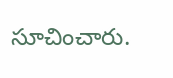సూచించారు.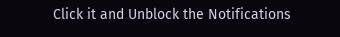Click it and Unblock the Notifications